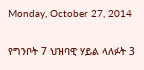Monday, October 27, 2014

የግንቦት 7 ህዝባዊ ሃይል ላለፉት 3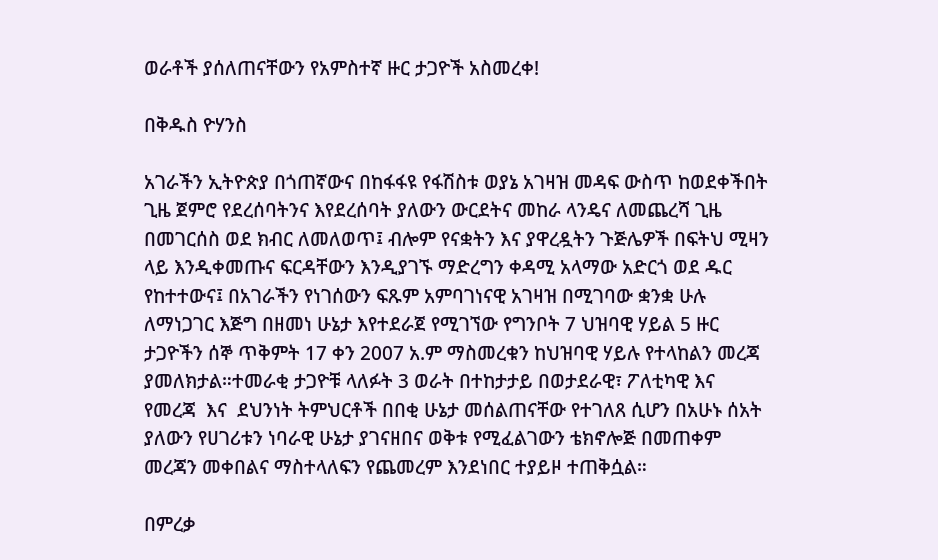ወራቶች ያሰለጠናቸውን የአምስተኛ ዙር ታጋዮች አስመረቀ!

በቅዱስ ዮሃንስ

አገራችን ኢትዮጵያ በጎጠኛውና በከፋፋዩ የፋሽስቱ ወያኔ አገዛዝ መዳፍ ውስጥ ከወደቀችበት ጊዜ ጀምሮ የደረሰባትንና እየደረሰባት ያለውን ውርደትና መከራ ላንዴና ለመጨረሻ ጊዜ በመገርሰስ ወደ ክብር ለመለወጥ፤ ብሎም የናቋትን እና ያዋረዷትን ጉጅሌዎች በፍትህ ሚዛን ላይ እንዲቀመጡና ፍርዳቸውን እንዲያገኙ ማድረግን ቀዳሚ አላማው አድርጎ ወደ ዱር የከተተውና፤ በአገራችን የነገሰውን ፍጹም አምባገነናዊ አገዛዝ በሚገባው ቋንቋ ሁሉ ለማነጋገር እጅግ በዘመነ ሁኔታ እየተደራጀ የሚገኘው የግንቦት 7 ህዝባዊ ሃይል 5 ዙር ታጋዮችን ሰኞ ጥቅምት 17 ቀን 2007 አ.ም ማስመረቁን ከህዝባዊ ሃይሉ የተላከልን መረጃ ያመለክታል።ተመራቂ ታጋዮቹ ላለፉት 3 ወራት በተከታታይ በወታደራዊ፣ ፖለቲካዊ እና የመረጃ  እና  ደህንነት ትምህርቶች በበቂ ሁኔታ መሰልጠናቸው የተገለጸ ሲሆን በአሁኑ ሰአት ያለውን የሀገሪቱን ነባራዊ ሁኔታ ያገናዘበና ወቅቱ የሚፈልገውን ቴክኖሎጅ በመጠቀም መረጃን መቀበልና ማስተላለፍን የጨመረም እንደነበር ተያይዞ ተጠቅሷል።

በምረቃ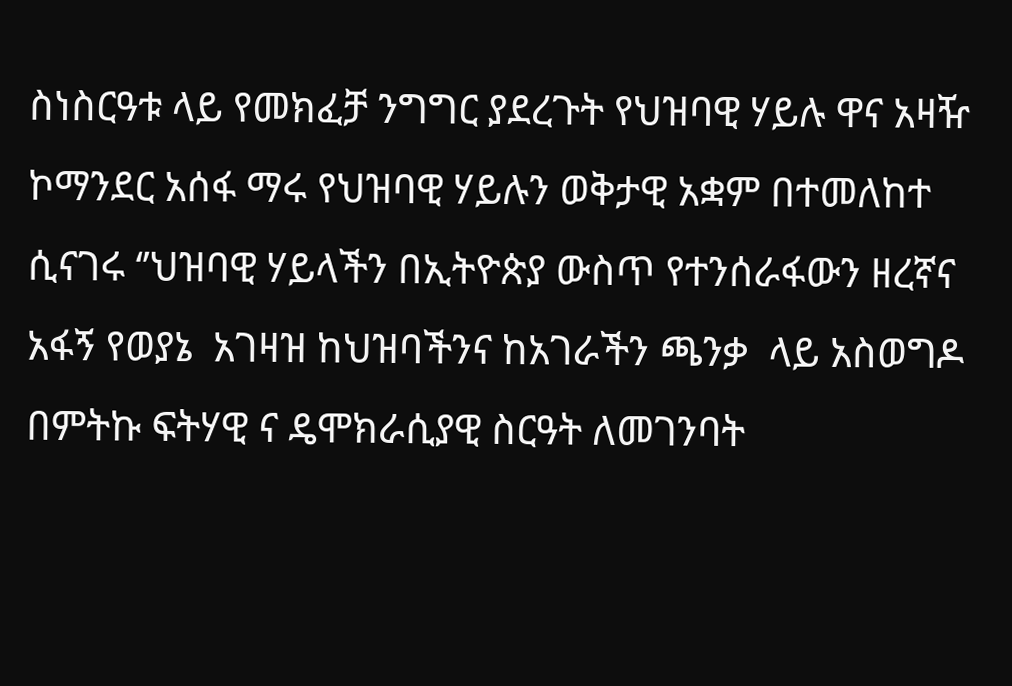ስነስርዓቱ ላይ የመክፈቻ ንግግር ያደረጉት የህዝባዊ ሃይሉ ዋና አዛዥ ኮማንደር አሰፋ ማሩ የህዝባዊ ሃይሉን ወቅታዊ አቋም በተመለከተ ሲናገሩ ‘’ህዝባዊ ሃይላችን በኢትዮጵያ ውስጥ የተንሰራፋውን ዘረኛና አፋኝ የወያኔ  አገዛዝ ከህዝባችንና ከአገራችን ጫንቃ  ላይ አስወግዶ በምትኩ ፍትሃዊ ና ዴሞክራሲያዊ ስርዓት ለመገንባት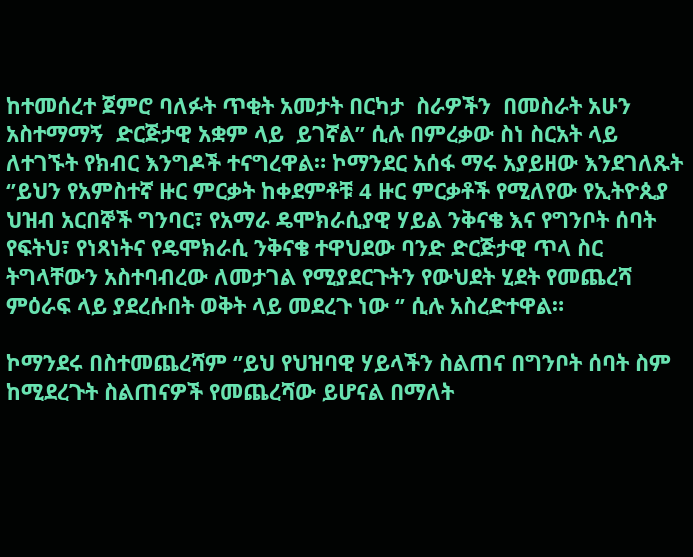ከተመሰረተ ጀምሮ ባለፉት ጥቂት አመታት በርካታ  ስራዎችን  በመስራት አሁን አስተማማኝ  ድርጅታዊ አቋም ላይ  ይገኛል’’ ሲሉ በምረቃው ስነ ስርአት ላይ ለተገኙት የክብር እንግዶች ተናግረዋል። ኮማንደር አሰፋ ማሩ አያይዘው እንደገለጹት ‘’ይህን የአምስተኛ ዙር ምርቃት ከቀደምቶቹ 4 ዙር ምርቃቶች የሚለየው የኢትዮጲያ ህዝብ አርበኞች ግንባር፣ የአማራ ዴሞክራሲያዊ ሃይል ንቅናቄ እና የግንቦት ሰባት የፍትህ፣ የነጻነትና የዴሞክራሲ ንቅናቄ ተዋህደው ባንድ ድርጅታዊ ጥላ ስር ትግላቸውን አስተባብረው ለመታገል የሚያደርጉትን የውህደት ሂደት የመጨረሻ ምዕራፍ ላይ ያደረሱበት ወቅት ላይ መደረጉ ነው ‘’ ሲሉ አስረድተዋል።

ኮማንደሩ በስተመጨረሻም ‘’ይህ የህዝባዊ ሃይላችን ስልጠና በግንቦት ሰባት ስም ከሚደረጉት ስልጠናዎች የመጨረሻው ይሆናል በማለት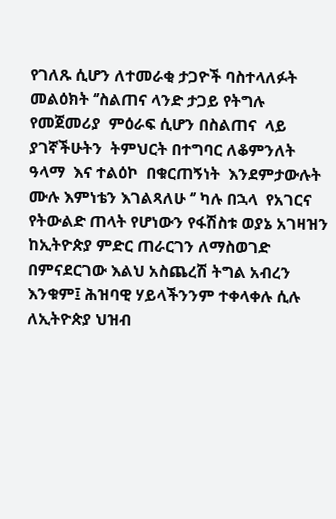የገለጹ ሲሆን ለተመራቂ ታጋዮች ባስተላለፉት መልዕክት ‘’ስልጠና ላንድ ታጋይ የትግሉ  የመጀመሪያ  ምዕራፍ ሲሆን በስልጠና  ላይ ያገኛችሁትን  ትምህርት በተግባር ለቆምንለት ዓላማ  እና ተልዕኮ  በቁርጠኝነት  እንደምታውሉት ሙሉ እምነቴን እገልጻለሁ ‘’ ካሉ በኋላ  የአገርና የትውልድ ጠላት የሆነውን የፋሽስቱ ወያኔ አገዛዝን ከኢትዮጵያ ምድር ጠራርገን ለማስወገድ በምናደርገው እልህ አስጨረሽ ትግል አብረን እንቁም፤ ሕዝባዊ ሃይላችንንም ተቀላቀሉ ሲሉ ለኢትዮጵያ ህዝብ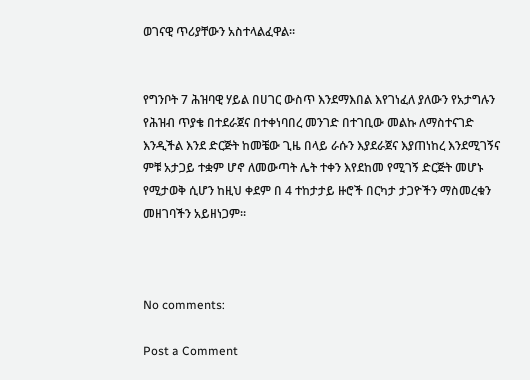ወገናዊ ጥሪያቸውን አስተላልፈዋል።


የግንቦት 7 ሕዝባዊ ሃይል በሀገር ውስጥ እንደማእበል እየገነፈለ ያለውን የአታግሉን የሕዝብ ጥያቄ በተደራጀና በተቀነባበረ መንገድ በተገቢው መልኩ ለማስተናገድ እንዲችል እንደ ድርጅት ከመቼው ጊዜ በላይ ራሱን እያደራጀና እያጠነከረ እንደሚገኝና ምቹ አታጋይ ተቋም ሆኖ ለመውጣት ሌት ተቀን እየደከመ የሚገኝ ድርጅት መሆኑ የሚታወቅ ሲሆን ከዚህ ቀደም በ 4 ተከታታይ ዙሮች በርካታ ታጋዮችን ማስመረቁን መዘገባችን አይዘነጋም።



No comments:

Post a Comment